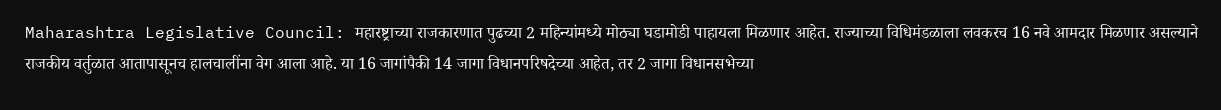Maharashtra Legislative Council: महारष्ट्राच्या राजकारणात पुढच्या 2 महिन्यांमध्ये मोठ्या घडामोडी पाहायला मिळणार आहेत. राज्याच्या विधिमंडळाला लवकरच 16 नवे आमदार मिळणार असल्याने राजकीय वर्तुळात आतापासूनच हालचालींना वेग आला आहे. या 16 जागांपैकी 14 जागा विधानपरिषदेच्या आहेत, तर 2 जागा विधानसभेच्या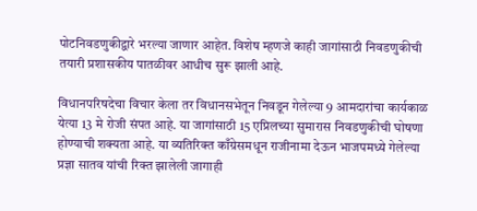पोटनिवडणुकीद्वारे भरल्या जाणार आहेत. विशेष म्हणजे काही जागांसाठी निवडणुकीची तयारी प्रशासकीय पातळीवर आधीच सुरू झाली आहे.

विधानपरिषदेचा विचार केला तर विधानसभेतून निवडून गेलेल्या 9 आमदारांचा कार्यकाळ येत्या 13 मे रोजी संपत आहे. या जागांसाठी 15 एप्रिलच्या सुमारास निवडणुकीची घोषणा होण्याची शक्यता आहे. या व्यतिरिक्त काँग्रेसमधून राजीनामा देऊन भाजपमध्ये गेलेल्या प्रज्ञा सातव यांची रिक्त झालेली जागाही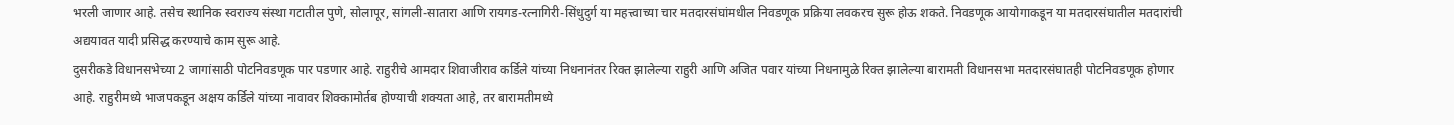भरली जाणार आहे. तसेच स्थानिक स्वराज्य संस्था गटातील पुणे, सोलापूर, सांगली-सातारा आणि रायगड-रत्नागिरी-सिंधुदुर्ग या महत्त्वाच्या चार मतदारसंघांमधील निवडणूक प्रक्रिया लवकरच सुरू होऊ शकते. निवडणूक आयोगाकडून या मतदारसंघातील मतदारांची अद्ययावत यादी प्रसिद्ध करण्याचे काम सुरू आहे.
दुसरीकडे विधानसभेच्या 2 जागांसाठी पोटनिवडणूक पार पडणार आहे. राहुरीचे आमदार शिवाजीराव कर्डिले यांच्या निधनानंतर रिक्त झालेल्या राहुरी आणि अजित पवार यांच्या निधनामुळे रिक्त झालेल्या बारामती विधानसभा मतदारसंघातही पोटनिवडणूक होणार आहे. राहुरीमध्ये भाजपकडून अक्षय कर्डिले यांच्या नावावर शिक्कामोर्तब होण्याची शक्यता आहे, तर बारामतीमध्ये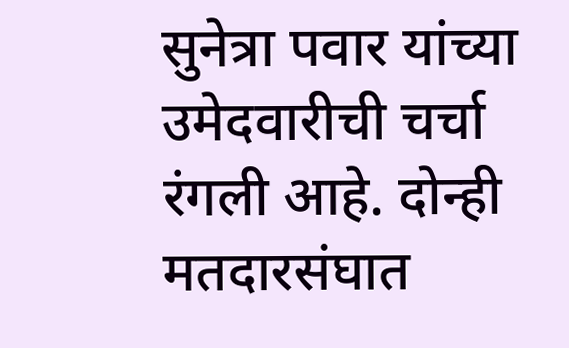सुनेत्रा पवार यांच्या उमेदवारीची चर्चा रंगली आहे. दोन्ही मतदारसंघात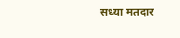सध्या मतदार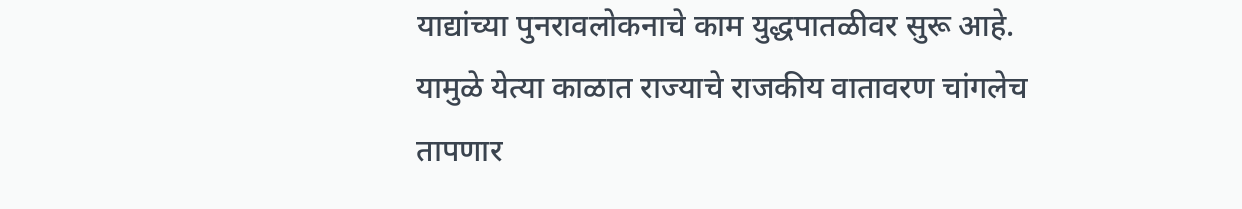याद्यांच्या पुनरावलोकनाचे काम युद्धपातळीवर सुरू आहे. यामुळे येत्या काळात राज्याचे राजकीय वातावरण चांगलेच तापणार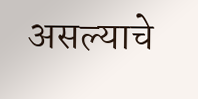असल्याचे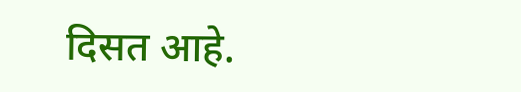दिसत आहे.